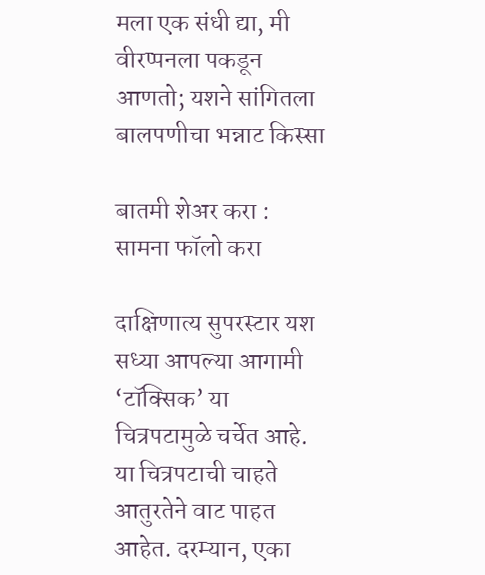मला एक संधी द्या, मी वीरप्पनला पकडून आणतो; यशने सांगितला बालपणीचा भन्नाट किस्सा

बातमी शेअर करा :
सामना फॉलो करा

दाक्षिणात्य सुपरस्टार यश सध्या आपल्या आगामी ‘टॉक्सिक’ या चित्रपटामुळे चर्चेत आहे. या चित्रपटाची चाहते आतुरतेने वाट पाहत आहेत. दरम्यान, एका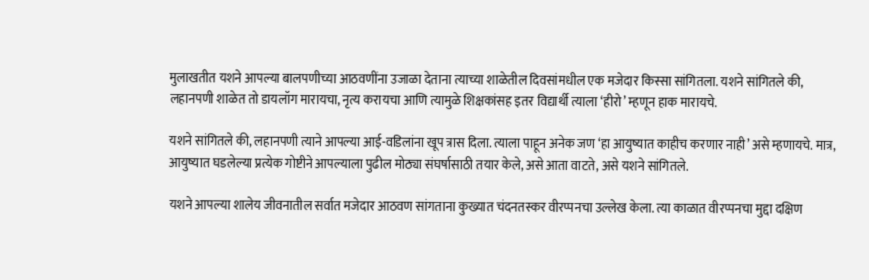मुलाखतीत यशने आपल्या बालपणीच्या आठवणींना उजाळा देताना त्याच्या शाळेतील दिवसांमधील एक मजेदार किस्सा सांगितला. यशने सांगितले की, लहानपणी शाळेत तो डायलॉग मारायचा, नृत्य करायचा आणि त्यामुळे शिक्षकांसह इतर विद्यार्थी त्याला ‘हीरो’ म्हणून हाक मारायचे.

यशने सांगितले की, लहानपणी त्याने आपल्या आई-वडिलांना खूप त्रास दिला. त्याला पाहून अनेक जण ‘हा आयुष्यात काहीच करणार नाही’ असे म्हणायचे. मात्र, आयुष्यात घडलेल्या प्रत्येक गोष्टीने आपल्याला पुढील मोठ्या संघर्षासाठी तयार केले, असे आता वाटते, असे यशने सांगितले.

यशने आपल्या शालेय जीवनातील सर्वात मजेदार आठवण सांगताना कुख्यात चंदनतस्कर वीरप्पनचा उल्लेख केला. त्या काळात वीरप्पनचा मुद्दा दक्षिण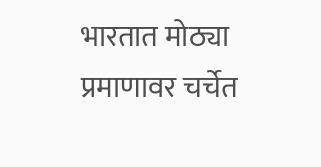भारतात मोठ्या प्रमाणावर चर्चेत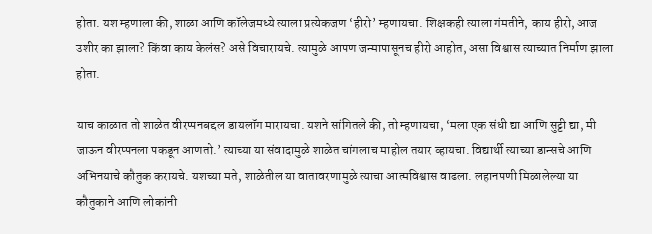होता. यश म्हणाला की, शाळा आणि कॉलेजमध्ये त्याला प्रत्येकजण ‘हीरो’ म्हणायचा. शिक्षकही त्याला गंमतीने, काय हीरो, आज उशीर का झाला? किंवा काय केलंस? असे विचारायचे. त्यामुळे आपण जन्मापासूनच हीरो आहोत, असा विश्वास त्याच्यात निर्माण झाला होता.

याच काळात तो शाळेत वीरप्पनबद्दल डायलॉग मारायचा. यशने सांगितले की, तो म्हणायचा, ‘मला एक संधी द्या आणि सुट्टी द्या, मी जाऊन वीरप्पनला पकडून आणतो.’ त्याच्या या संवादामुळे शाळेत चांगलाच माहोल तयार व्हायचा. विद्यार्थी त्याच्या डान्सचे आणि अभिनयाचे कौतुक करायचे. यशच्या मते, शाळेतील या वातावरणामुळे त्याचा आत्मविश्वास वाढला. लहानपणी मिळालेल्या या कौतुकाने आणि लोकांनी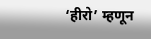‘हीरो’ म्हणून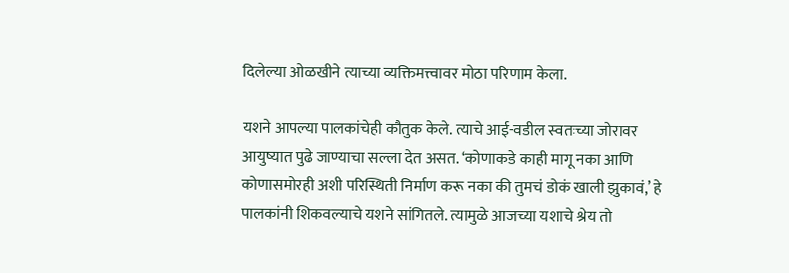दिलेल्या ओळखीने त्याच्या व्यक्तिमत्त्वावर मोठा परिणाम केला.

यशने आपल्या पालकांचेही कौतुक केले. त्याचे आई-वडील स्वतःच्या जोरावर आयुष्यात पुढे जाण्याचा सल्ला देत असत. ‘कोणाकडे काही मागू नका आणि कोणासमोरही अशी परिस्थिती निर्माण करू नका की तुमचं डोकं खाली झुकावं,’ हे पालकांनी शिकवल्याचे यशने सांगितले. त्यामुळे आजच्या यशाचे श्रेय तो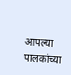आपल्या पालकांच्या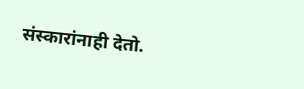संस्कारांनाही देतो.